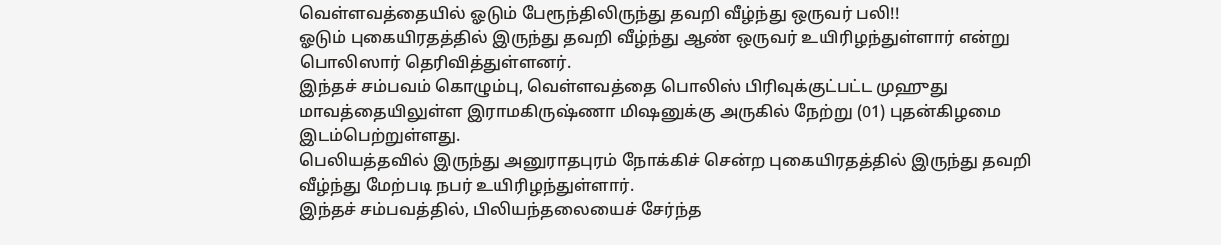வெள்ளவத்தையில் ஓடும் பேரூந்திலிருந்து தவறி வீழ்ந்து ஒருவர் பலி!!
ஓடும் புகையிரதத்தில் இருந்து தவறி வீழ்ந்து ஆண் ஒருவர் உயிரிழந்துள்ளார் என்று பொலிஸார் தெரிவித்துள்ளனர்.
இந்தச் சம்பவம் கொழும்பு, வெள்ளவத்தை பொலிஸ் பிரிவுக்குட்பட்ட முஹுது மாவத்தையிலுள்ள இராமகிருஷ்ணா மிஷனுக்கு அருகில் நேற்று (01) புதன்கிழமை இடம்பெற்றுள்ளது.
பெலியத்தவில் இருந்து அனுராதபுரம் நோக்கிச் சென்ற புகையிரதத்தில் இருந்து தவறி வீழ்ந்து மேற்படி நபர் உயிரிழந்துள்ளார்.
இந்தச் சம்பவத்தில், பிலியந்தலையைச் சேர்ந்த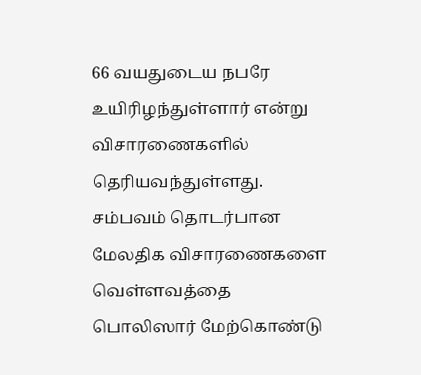66 வயதுடைய நபரே உயிரிழந்துள்ளார் என்று விசாரணைகளில் தெரியவந்துள்ளது.
சம்பவம் தொடர்பான மேலதிக விசாரணைகளை வெள்ளவத்தை பொலிஸார் மேற்கொண்டு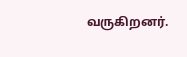வருகிறனர்.